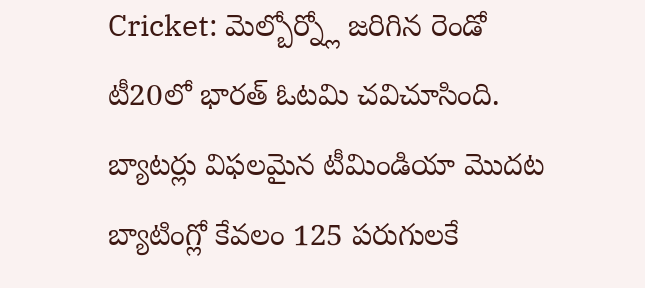Cricket: మెల్బోర్న్లో జరిగిన రెండో టీ20లో భారత్ ఓటమి చవిచూసింది. బ్యాటర్లు విఫలమైన టీమిండియా మొదట బ్యాటింగ్లో కేవలం 125 పరుగులకే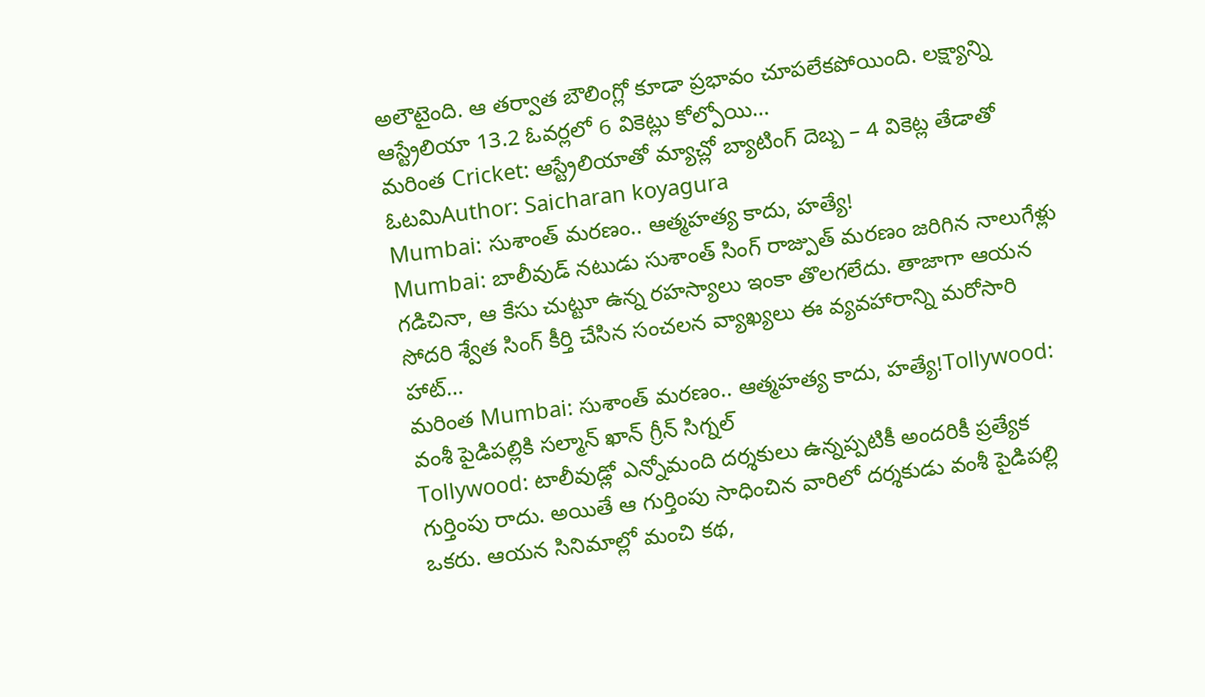అలౌటైంది. ఆ తర్వాత బౌలింగ్లో కూడా ప్రభావం చూపలేకపోయింది. లక్ష్యాన్ని ఆస్ట్రేలియా 13.2 ఓవర్లలో 6 వికెట్లు కోల్పోయి…
మరింత Cricket: ఆస్ట్రేలియాతో మ్యాచ్లో బ్యాటింగ్ దెబ్బ – 4 వికెట్ల తేడాతో ఓటమిAuthor: Saicharan koyagura
Mumbai: సుశాంత్ మరణం.. ఆత్మహత్య కాదు, హత్యే!
Mumbai: బాలీవుడ్ నటుడు సుశాంత్ సింగ్ రాజ్పుత్ మరణం జరిగిన నాలుగేళ్లు గడిచినా, ఆ కేసు చుట్టూ ఉన్న రహస్యాలు ఇంకా తొలగలేదు. తాజాగా ఆయన సోదరి శ్వేత సింగ్ కీర్తి చేసిన సంచలన వ్యాఖ్యలు ఈ వ్యవహారాన్ని మరోసారి హాట్…
మరింత Mumbai: సుశాంత్ మరణం.. ఆత్మహత్య కాదు, హత్యే!Tollywood: వంశీ పైడిపల్లికి సల్మాన్ ఖాన్ గ్రీన్ సిగ్నల్
Tollywood: టాలీవుడ్లో ఎన్నోమంది దర్శకులు ఉన్నప్పటికీ అందరికీ ప్రత్యేక గుర్తింపు రాదు. అయితే ఆ గుర్తింపు సాధించిన వారిలో దర్శకుడు వంశీ పైడిపల్లి ఒకరు. ఆయన సినిమాల్లో మంచి కథ,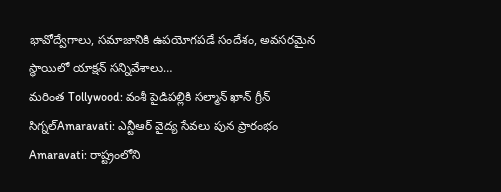భావోద్వేగాలు, సమాజానికి ఉపయోగపడే సందేశం, అవసరమైన స్థాయిలో యాక్షన్ సన్నివేశాలు…
మరింత Tollywood: వంశీ పైడిపల్లికి సల్మాన్ ఖాన్ గ్రీన్ సిగ్నల్Amaravati: ఎన్టీఆర్ వైద్య సేవలు పున ప్రారంభం
Amaravati: రాష్ట్రంలోని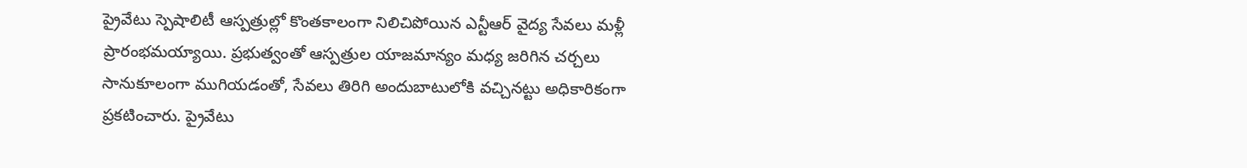ప్రైవేటు స్పెషాలిటీ ఆస్పత్రుల్లో కొంతకాలంగా నిలిచిపోయిన ఎన్టీఆర్ వైద్య సేవలు మళ్లీ ప్రారంభమయ్యాయి. ప్రభుత్వంతో ఆస్పత్రుల యాజమాన్యం మధ్య జరిగిన చర్చలు సానుకూలంగా ముగియడంతో, సేవలు తిరిగి అందుబాటులోకి వచ్చినట్టు అధికారికంగా ప్రకటించారు. ప్రైవేటు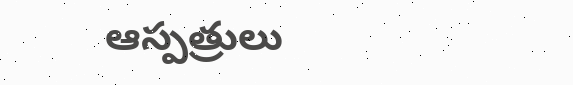ఆస్పత్రులు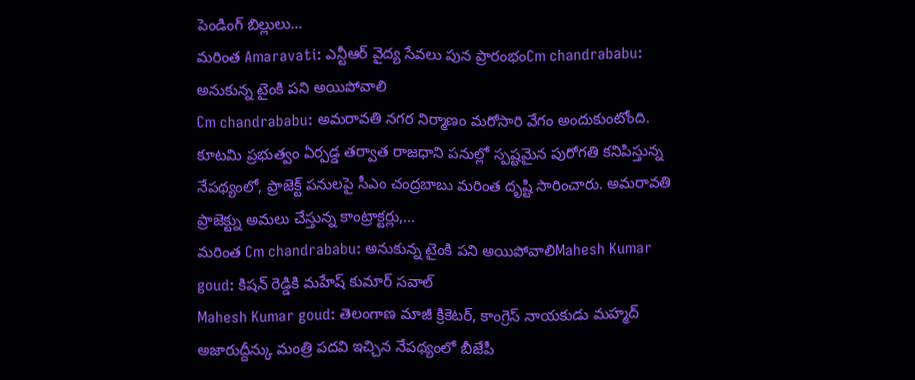పెండింగ్ బిల్లులు…
మరింత Amaravati: ఎన్టీఆర్ వైద్య సేవలు పున ప్రారంభంCm chandrababu: అనుకున్న టైంకి పని అయిపోవాలి
Cm chandrababu: అమరావతి నగర నిర్మాణం మరోసారి వేగం అందుకుంటోంది. కూటమి ప్రభుత్వం ఏర్పడ్డ తర్వాత రాజధాని పనుల్లో స్పష్టమైన పురోగతి కనిపిస్తున్న నేపథ్యంలో, ప్రాజెక్ట్ పనులపై సీఎం చంద్రబాబు మరింత దృష్టి సారించారు. అమరావతి ప్రాజెక్ట్ను అమలు చేస్తున్న కాంట్రాక్టర్లు,…
మరింత Cm chandrababu: అనుకున్న టైంకి పని అయిపోవాలిMahesh Kumar goud: కిషన్ రెడ్డికి మహేష్ కుమార్ సవాల్
Mahesh Kumar goud: తెలంగాణ మాజీ క్రికెటర్, కాంగ్రెస్ నాయకుడు మహ్మద్ అజారుద్దీన్కు మంత్రి పదవి ఇచ్చిన నేపథ్యంలో బీజేపీ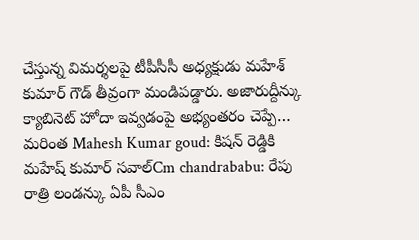చేస్తున్న విమర్శలపై టీపీసీసీ అధ్యక్షుడు మహేశ్ కుమార్ గౌడ్ తీవ్రంగా మండిపడ్డారు. అజారుద్దీన్కు క్యాబినెట్ హోదా ఇవ్వడంపై అభ్యంతరం చెప్పే…
మరింత Mahesh Kumar goud: కిషన్ రెడ్డికి మహేష్ కుమార్ సవాల్Cm chandrababu: రేపు రాత్రి లండన్కు ఏపీ సీఎం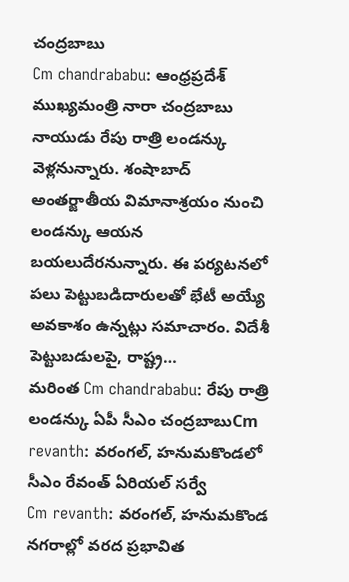చంద్రబాబు
Cm chandrababu: ఆంధ్రప్రదేశ్ ముఖ్యమంత్రి నారా చంద్రబాబు నాయుడు రేపు రాత్రి లండన్కు వెళ్లనున్నారు. శంషాబాద్ అంతర్జాతీయ విమానాశ్రయం నుంచి లండన్కు ఆయన బయలుదేరనున్నారు. ఈ పర్యటనలో పలు పెట్టుబడిదారులతో భేటీ అయ్యే అవకాశం ఉన్నట్లు సమాచారం. విదేశీ పెట్టుబడులపై, రాష్ట్ర…
మరింత Cm chandrababu: రేపు రాత్రి లండన్కు ఏపీ సీఎం చంద్రబాబుCm revanth: వరంగల్, హనుమకొండలో సీఎం రేవంత్ ఏరియల్ సర్వే
Cm revanth: వరంగల్, హనుమకొండ నగరాల్లో వరద ప్రభావిత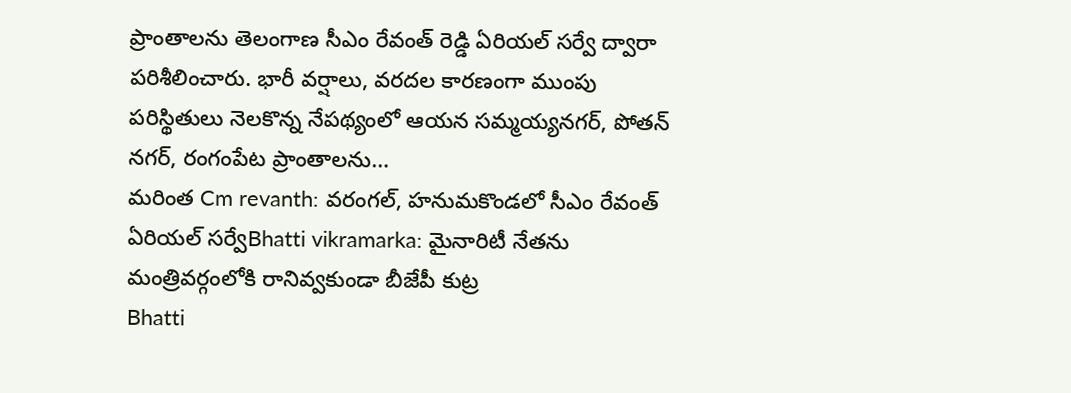ప్రాంతాలను తెలంగాణ సీఎం రేవంత్ రెడ్డి ఏరియల్ సర్వే ద్వారా పరిశీలించారు. భారీ వర్షాలు, వరదల కారణంగా ముంపు పరిస్థితులు నెలకొన్న నేపథ్యంలో ఆయన సమ్మయ్యనగర్, పోతన్ నగర్, రంగంపేట ప్రాంతాలను…
మరింత Cm revanth: వరంగల్, హనుమకొండలో సీఎం రేవంత్ ఏరియల్ సర్వేBhatti vikramarka: మైనారిటీ నేతను మంత్రివర్గంలోకి రానివ్వకుండా బీజేపీ కుట్ర
Bhatti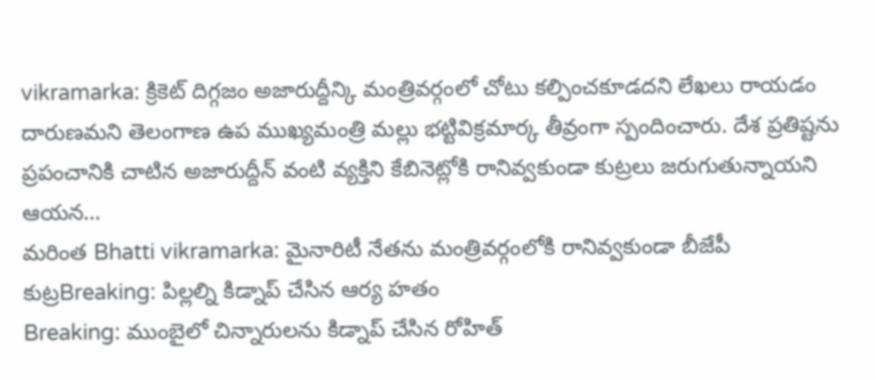vikramarka: క్రికెట్ దిగ్గజం అజారుద్దీన్కి మంత్రివర్గంలో చోటు కల్పించకూడదని లేఖలు రాయడం దారుణమని తెలంగాణ ఉప ముఖ్యమంత్రి మల్లు భట్టివిక్రమార్క తీవ్రంగా స్పందించారు. దేశ ప్రతిష్టను ప్రపంచానికి చాటిన అజారుద్దీన్ వంటి వ్యక్తిని కేబినెట్లోకి రానివ్వకుండా కుట్రలు జరుగుతున్నాయని ఆయన…
మరింత Bhatti vikramarka: మైనారిటీ నేతను మంత్రివర్గంలోకి రానివ్వకుండా బీజేపీ కుట్రBreaking: పిల్లల్ని కిడ్నాప్ చేసిన ఆర్య హతం
Breaking: ముంబైలో చిన్నారులను కిడ్నాప్ చేసిన రోహిత్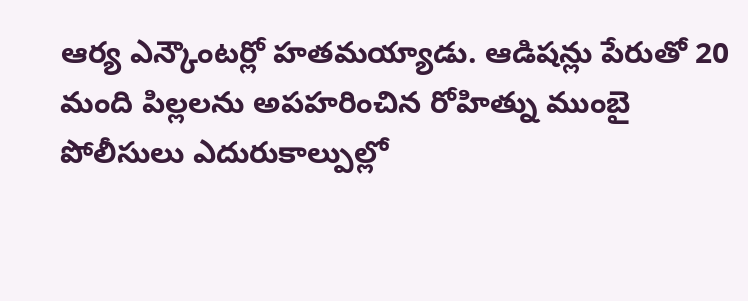ఆర్య ఎన్కౌంటర్లో హతమయ్యాడు. ఆడిషన్లు పేరుతో 20 మంది పిల్లలను అపహరించిన రోహిత్ను ముంబై పోలీసులు ఎదురుకాల్పుల్లో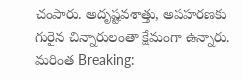చంపారు. అదృష్టవశాత్తు, అపహరణకు గురైన చిన్నారులంతా క్షేమంగా ఉన్నారు.
మరింత Breaking: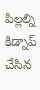పిల్లల్ని కిడ్నాప్ చేసిన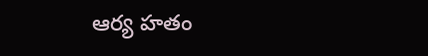ఆర్య హతం